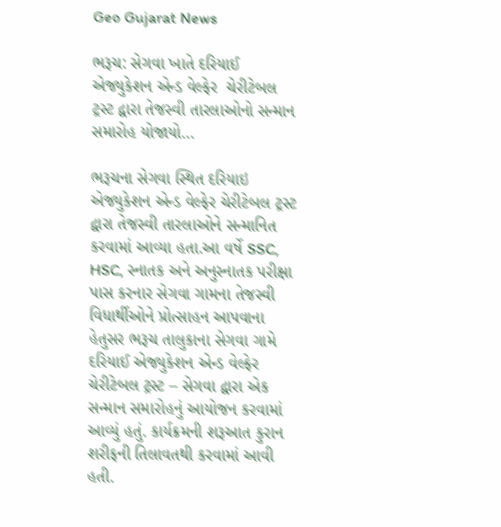Geo Gujarat News

ભરૂચ: સેગવા ખાતે દરિયાઈ એજ્યુકેશન એન્ડ વેલ્ફેર  ચેરીટેબલ ટ્રસ્ટ દ્વારા તેજસ્વી તારલાઓનો સન્માન સમારોહ યોજાયો…

ભરૂચના સેગવા સ્થિત દરિયાઇ એજ્યુકેશન એન્ડ વેલ્ફેર ચેરીટેબલ ટ્રસ્ટ દ્વારા તેજસ્વી તારલાઓને સન્માનિત કરવામાં આવ્યા હતા.આ વર્ષે SSC, HSC, સ્નાતક અને અનુસ્નાતક પરીક્ષા પાસ કરનાર સેગવા ગામના તેજસ્વી વિધાર્થીઓને પ્રોત્સાહન આપવાના હેતુસર ભરૂચ તાલુકાના સેગવા ગામે દરિયાઈ એજ્યુકેશન એન્ડ વેલ્ફેર ચેરીટેબલ ટ્રસ્ટ – સેગવા દ્વારા એક સન્માન સમારોહનું આયોજન કરવામાં આવ્યું હતું. કાર્યક્રમની શરૂઆત કુરાન શરીફની તિલાવતથી કરવામાં આવી હતી.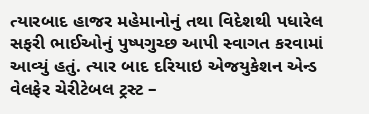ત્યારબાદ હાજર મહેમાનોનું તથા વિદેશથી પધારેલ સફરી ભાઈઓનું પુષ્પગુચ્છ આપી સ્વાગત કરવામાં આવ્યું હતું. ત્યાર બાદ દરિયાઇ એજયુકેશન એન્ડ વેલફેર ચેરીટેબલ ટ્રસ્ટ –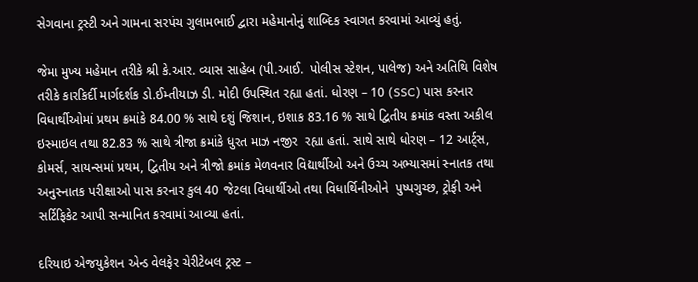સેગવાના ટ્રસ્ટી અને ગામના સરપંચ ગુલામભાઈ દ્વારા મહેમાનોનું શાબ્દિક સ્વાગત કરવામાં આવ્યું હતું.

જેમા મુખ્ય મહેમાન તરીકે શ્રી કે.આર. વ્યાસ સાહેબ (પી.આઈ.  પોલીસ સ્ટેશન, પાલેજ) અને અતિથિ વિશેષ તરીકે કારકિર્દી માર્ગદર્શક ડો.ઈમ્તીયાઝ ડી. મોદી ઉપસ્થિત રહ્યા હતાં. ધોરણ – 10 (SSC) પાસ કરનાર વિધાર્થીઓમાં પ્રથમ ક્રમાંકે 84.00 % સાથે દશું જિશાન, ઇશાક 83.16 % સાથે દ્વિતીય ક્રમાંક વસ્તા અકીલ ઇસ્માઇલ તથા 82.83 % સાથે ત્રીજા ક્રમાંકે ધુરત માઝ નજીર  રહ્યા હતાં. સાથે સાથે ધોરણ – 12 આર્ટ્સ, કોમર્સ, સાયન્સમાં પ્રથમ, દ્વિતીય અને ત્રીજો ક્રમાંક મેળવનાર વિદ્યાર્થીઓ અને ઉચ્ચ અભ્યાસમાં સ્નાતક તથા અનુસ્નાતક પરીક્ષાઓ પાસ કરનાર કુલ 40 જેટલા વિધાર્થીઓ તથા વિધાર્થિનીઓને  પુષ્પગુચ્છ, ટ્રોફી અને સર્ટિફિકેટ આપી સન્માનિત કરવામાં આવ્યા હતાં.

દરિયાઇ એજયુકેશન એન્ડ વેલફેર ચેરીટેબલ ટ્રસ્ટ –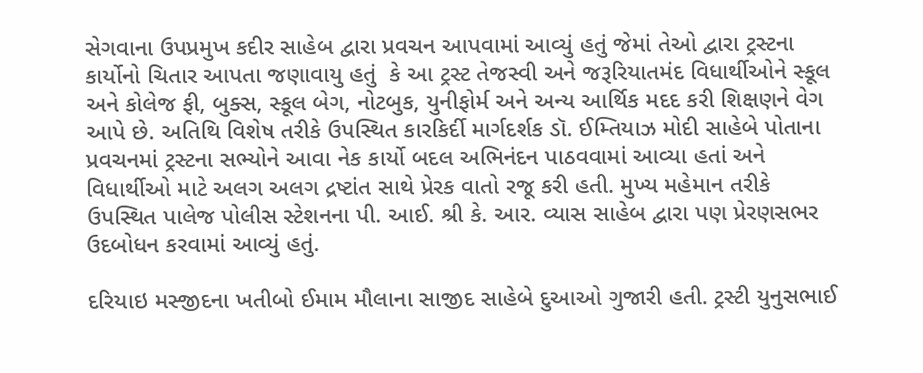સેગવાના ઉપપ્રમુખ કદીર સાહેબ દ્વારા પ્રવચન આપવામાં આવ્યું હતું જેમાં તેઓ દ્વારા ટ્રસ્ટના કાર્યોનો ચિતાર આપતા જણાવાયુ હતું  કે આ ટ્રસ્ટ તેજસ્વી અને જરૂરિયાતમંદ વિધાર્થીઓને સ્કૂલ અને કોલેજ ફી, બુક્સ, સ્કૂલ બેગ, નોટબુક, યુનીફોર્મ અને અન્ય આર્થિક મદદ કરી શિક્ષણને વેગ આપે છે. અતિથિ વિશેષ તરીકે ઉપસ્થિત કારકિર્દી માર્ગદર્શક ડૉ. ઈમ્તિયાઝ મોદી સાહેબે પોતાના પ્રવચનમાં ટ્રસ્ટના સભ્યોને આવા નેક કાર્યો બદલ અભિનંદન પાઠવવામાં આવ્યા હતાં અને વિધાર્થીઓ માટે અલગ અલગ દ્રષ્ટાંત સાથે પ્રેરક વાતો રજૂ કરી હતી. મુખ્ય મહેમાન તરીકે ઉપસ્થિત પાલેજ પોલીસ સ્ટેશનના પી. આઈ. શ્રી કે. આર. વ્યાસ સાહેબ દ્વારા પણ પ્રેરણસભર ઉદબોધન કરવામાં આવ્યું હતું.

દરિયાઇ મસ્જીદના ખતીબો ઈમામ મૌલાના સાજીદ સાહેબે દુઆઓ ગુજારી હતી. ટ્રસ્ટી યુનુસભાઈ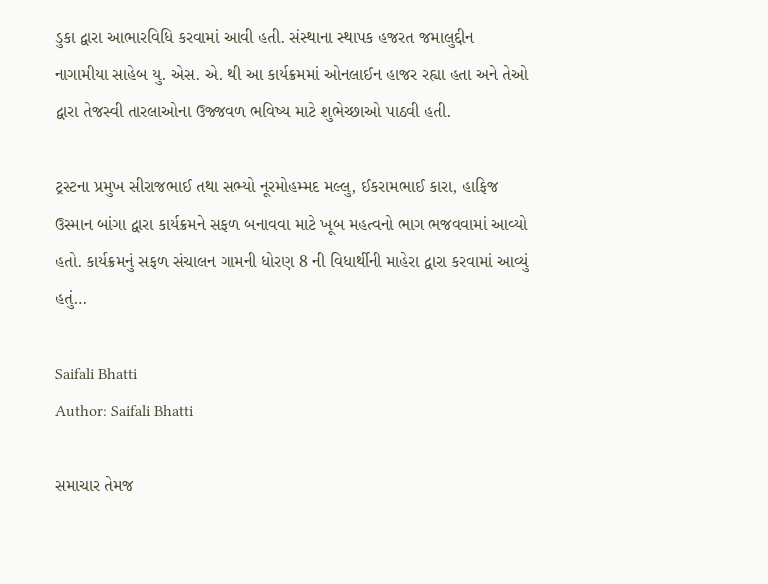ડુકા દ્વારા આભારવિધિ કરવામાં આવી હતી. સંસ્થાના સ્થાપક હજરત જમાલુદ્દીન નાગામીયા સાહેબ યુ. એસ. એ. થી આ કાર્યક્રમમાં ઓનલાઈન હાજર રહ્યા હતા અને તેઓ દ્વારા તેજસ્વી તારલાઓના ઉજ્જવળ ભવિષ્ય માટે શુભેચ્છાઓ પાઠવી હતી.

ટ્રસ્ટના પ્રમુખ સીરાજભાઈ તથા સભ્યો નૂરમોહમ્મદ મલ્લુ, ઈકરામભાઈ કારા, હાફિજ ઉસ્માન બાંગા દ્વારા કાર્યક્રમને સફળ બનાવવા માટે ખૂબ મહત્વનો ભાગ ભજવવામાં આવ્યો હતો. કાર્યક્રમનું સફળ સંચાલન ગામની ધોરણ 8 ની વિધાર્થીની માહેરા દ્વારા કરવામાં આવ્યું હતું…

Saifali Bhatti
Author: Saifali Bhatti

સમાચાર તેમજ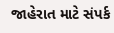જાહેરાત માટે સંપર્ક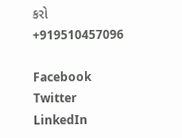કરો +919510457096

Facebook
Twitter
LinkedIn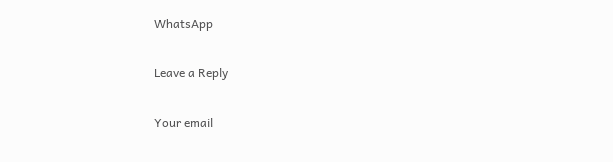WhatsApp

Leave a Reply

Your email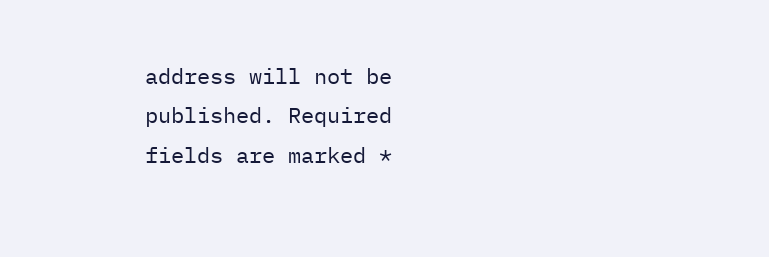address will not be published. Required fields are marked *